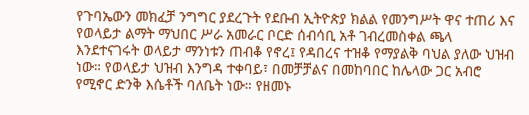የጉባኤውን መክፈቻ ንግግር ያደረጉት የደቡብ ኢትዮጵያ ክልል የመንግሥት ዋና ተጠሪ እና የወላይታ ልማት ማህበር ሥራ አመራር ቦርድ ሰብሳቢ አቶ ገብረመስቀል ጫላ እንደተናገሩት ወላይታ ማንነቱን ጠብቆ የኖረ፤ የዳበረና ተዝቆ የማያልቅ ባህል ያለው ህዝብ ነው። የወላይታ ህዝብ እንግዳ ተቀባይ፣ በመቻቻልና በመከባበር ከሌላው ጋር አብሮ የሚኖር ድንቅ እሴቶች ባለቤት ነው። የዘመኑ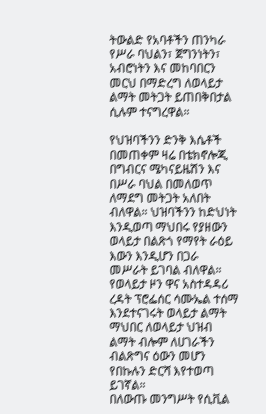ትውልድ የአባቶችን ጠንካራ የሥራ ባህልን፣ ጀግንነትን፣ አብሮነትን እና መከባበርን መርህ በማድረግ ለወላይታ ልማት መትጋት ይጠበቅበታል ሲሉም ተናግረዋል።

የህዝባችንን ድንቅ እሴቶች በመጠቀም ዛሬ በቴክኖሎጂ በግብርና ሜካናይዜሽን እና በሥራ ባህል በመለወጥ ለማደግ መትጋት አለበት ብለዋል። ህዝባችንን ከድህነት እንዲወጣ ማህበሩ የያዘውን ወላይታ በልጽጎ የማየት ራዕይ እውን እንዲሆን በጋራ መሥራት ይገባል ብለዋል። የወላይታ ዞን ዋና አስተዳዳሪ ረዳት ፕሮፌሰር ሳሙኤል ተሰማ እንደተናገሩት ወላይታ ልማት ማህበር ለወላይታ ህዝብ ልማት ብሎም ለሀገራችን ብልጽግና ዕውን መሆን የበኩሉን ድርሻ እየተወጣ ይገኛል።
በለውጡ መንግሥት የሲቪል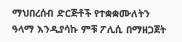ማህበረሰብ ድርጅቶች የተቋቋሙለትን ዓላማ እንዲያሳኩ ምቹ ፖሊሲ በማዘጋጀት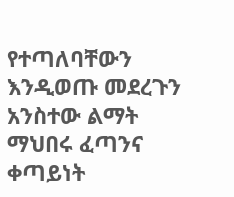የተጣለባቸውን እንዲወጡ መደረጉን አንስተው ልማት ማህበሩ ፈጣንና ቀጣይነት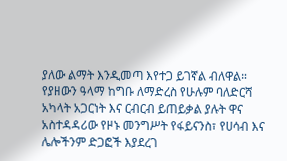ያለው ልማት እንዲመጣ እየተጋ ይገኛል ብለዋል። የያዘውን ዓላማ ከግቡ ለማድረስ የሁሉም ባለድርሻ አካላት አጋርነት እና ርብርብ ይጠይቃል ያሉት ዋና አስተዳዳሪው የዞኑ መንግሥት የፋይናንስ፣ የሀሳብ እና ሌሎችንም ድጋፎች እያደረገ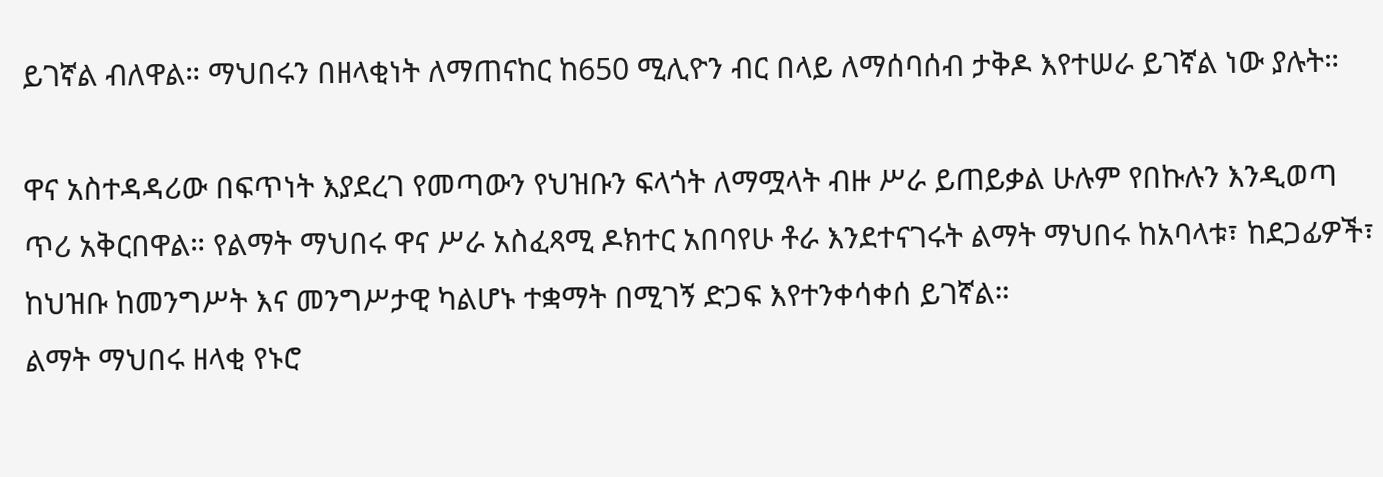ይገኛል ብለዋል። ማህበሩን በዘላቂነት ለማጠናከር ከ650 ሚሊዮን ብር በላይ ለማሰባሰብ ታቅዶ እየተሠራ ይገኛል ነው ያሉት።

ዋና አስተዳዳሪው በፍጥነት እያደረገ የመጣውን የህዝቡን ፍላጎት ለማሟላት ብዙ ሥራ ይጠይቃል ሁሉም የበኩሉን እንዲወጣ ጥሪ አቅርበዋል። የልማት ማህበሩ ዋና ሥራ አስፈጻሚ ዶክተር አበባየሁ ቶራ እንደተናገሩት ልማት ማህበሩ ከአባላቱ፣ ከደጋፊዎች፣ ከህዝቡ ከመንግሥት እና መንግሥታዊ ካልሆኑ ተቋማት በሚገኝ ድጋፍ እየተንቀሳቀሰ ይገኛል።
ልማት ማህበሩ ዘላቂ የኑሮ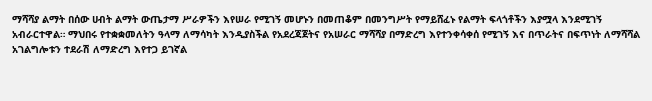ማሻሻያ ልማት በሰው ሀብት ልማት ውጤታማ ሥራዎችን እየሠራ የሚገኝ መሆኑን በመጠቆም በመንግሥት የማይሸፈኑ የልማት ፍላጎቶችን እያሟላ እንደሚገኝ አብራርተዋል። ማህበሩ የተቋቋመለትን ዓላማ ለማሳካት እንዲያስችል የአደረጃጀትና የአሠራር ማሻሻያ በማድረግ እየተንቀሳቀሰ የሚገኝ እና በጥራትና በፍጥነት ለማሻሻል አገልግሎቱን ተደራሽ ለማድረግ እየተጋ ይገኛል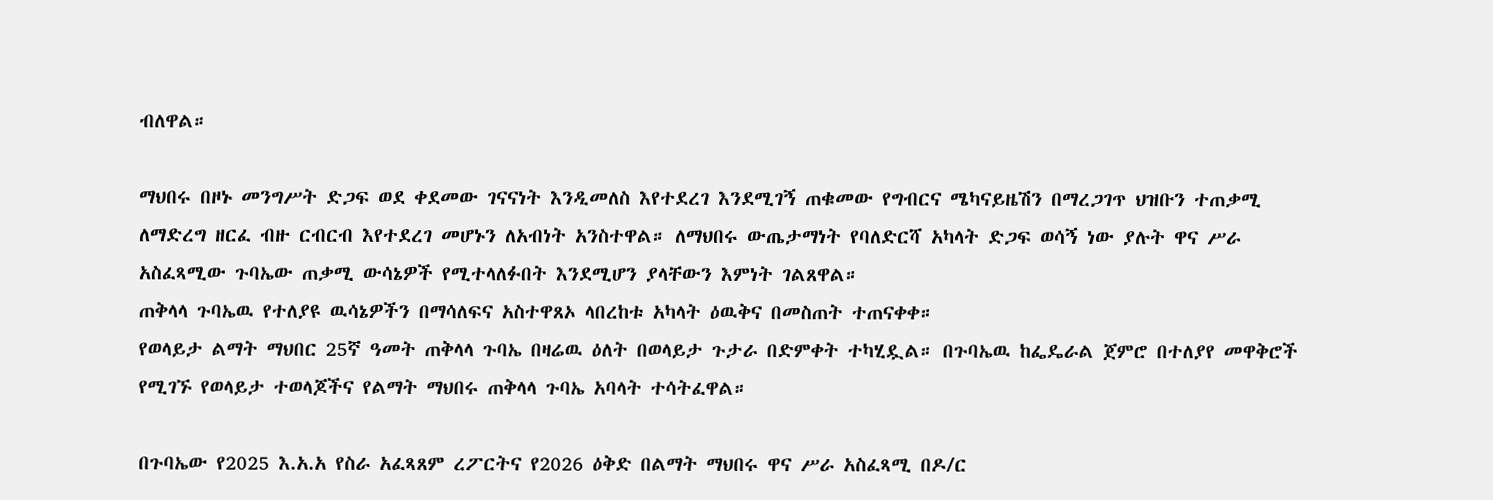ብለዋል።

ማህበሩ በዞኑ መንግሥት ድጋፍ ወደ ቀደመው ገናናነት እንዲመለስ እየተደረገ እንደሚገኝ ጠቁመው የግብርና ሜካናይዜሽን በማረጋገጥ ህዝቡን ተጠቃሚ ለማድረግ ዘርፈ ብዙ ርብርብ እየተደረገ መሆኑን ለአብነት አንስተዋል። ለማህበሩ ውጤታማነት የባለድርሻ አካላት ድጋፍ ወሳኝ ነው ያሉት ዋና ሥራ አስፈጻሚው ጉባኤው ጠቃሚ ውሳኔዎች የሚተላለፉበት እንደሚሆን ያላቸውን እምነት ገልጸዋል።
ጠቅላላ ጉባኤዉ የተለያዩ ዉሳኔዎችን በማሳለፍና አስተዋጸኦ ላበረከቱ አካላት ዕዉቅና በመስጠት ተጠናቀቀ።
የወላይታ ልማት ማህበር 25ኛ ዓመት ጠቅላላ ጉባኤ በዛሬዉ ዕለት በወላይታ ጉታራ በድምቀት ተካሂዷል። በጉባኤዉ ከፌዴራል ጀምሮ በተለያየ መዋቅሮች የሚገኙ የወላይታ ተወላጆችና የልማት ማህበሩ ጠቅላላ ጉባኤ አባላት ተሳትፈዋል።

በጉባኤው የ2025 እ.አ.አ የስራ አፈጻጸም ረፖርትና የ2026 ዕቅድ በልማት ማህበሩ ዋና ሥራ አስፈጻሚ በዶ/ር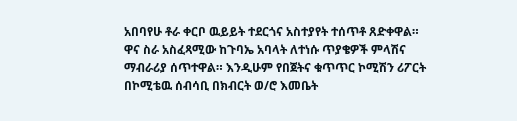አበባየሁ ቶራ ቀርቦ ዉይይት ተደርጎና አስተያየት ተሰጥቶ ጸድቀዋል።
ዋና ስራ አስፈጻሚው ከጉባኤ አባላት ለተነሱ ጥያቄዎች ምላሽና ማብራሪያ ሰጥተዋል። እንዲሁም የበጀትና ቁጥጥር ኮሚሽን ሪፖርት በኮሚቴዉ ሰብሳቢ በክብርት ወ/ሮ እመቤት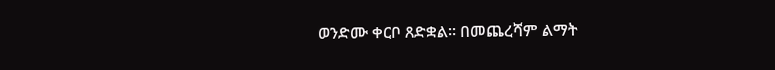ወንድሙ ቀርቦ ጸድቋል። በመጨረሻም ልማት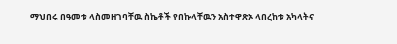ማህበሩ በዓመቱ ላስመዘገባቸዉ ስኬቶች የበኩላቸዉን አስተዋጽኦ ላበረከቱ አካላትና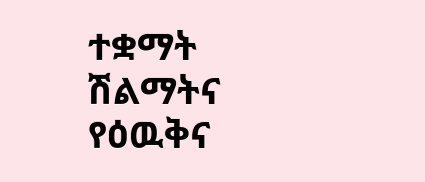ተቋማት ሽልማትና የዕዉቅና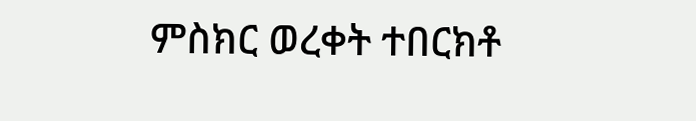ምስክር ወረቀት ተበርክቶ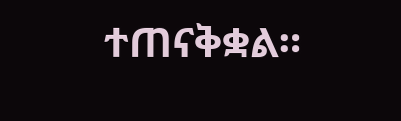ተጠናቅቋል።